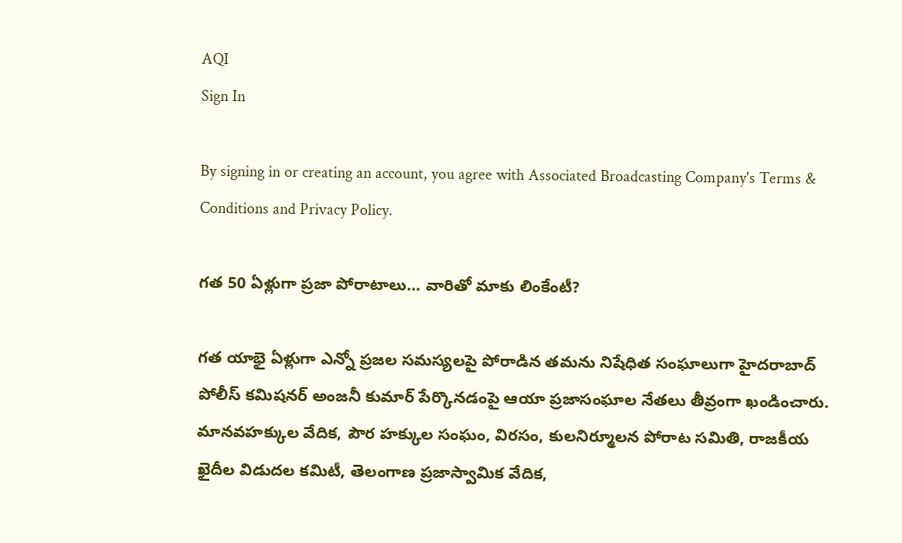AQI
Sign In

By signing in or creating an account, you agree with Associated Broadcasting Company's Terms & Conditions and Privacy Policy.

గత 50 ఏళ్లుగా ప్రజా పోరాటాలు… వారితో మాకు లింకేంటీ?

గత యాభై ఏళ్లుగా ఎన్నో ప్రజల సమస్యలపై పోరాడిన తమను నిషేధిత సంఘాలుగా హైదరాబాద్ పోలీస్ కమిషనర్ అంజనీ కుమార్ పేర్కొనడంపై ఆయా ప్రజాసంఘాల నేతలు తీవ్రంగా ఖండించారు. మానవహక్కుల వేదిక, పౌర హక్కుల సంఘం, విరసం, కులనిర్మూలన పోరాట సమితి, రాజకీయ ఖైదీల విడుదల కమిటీ, తెలంగాణ ప్రజాస్వామిక వేదిక,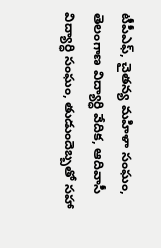టీపీఎఫ్, చైతన్య మహిళా సంఘం, తెలంగాణ విద్యార్ధి వేదిక, ఆదివాసీ విద్యార్ధి సంఘం, తుడుందెబ్బతో సహా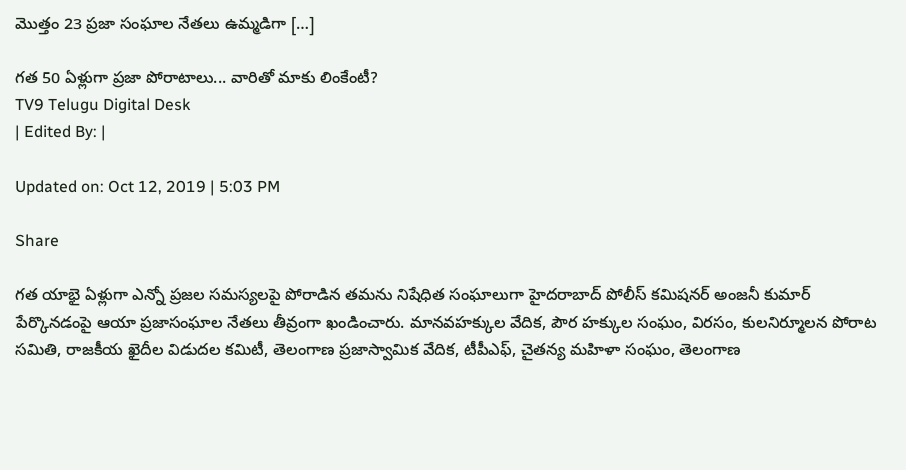మొత్తం 23 ప్రజా సంఘాల నేతలు ఉమ్మడిగా […]

గత 50 ఏళ్లుగా ప్రజా పోరాటాలు... వారితో మాకు లింకేంటీ?
TV9 Telugu Digital Desk
| Edited By: |

Updated on: Oct 12, 2019 | 5:03 PM

Share

గత యాభై ఏళ్లుగా ఎన్నో ప్రజల సమస్యలపై పోరాడిన తమను నిషేధిత సంఘాలుగా హైదరాబాద్ పోలీస్ కమిషనర్ అంజనీ కుమార్ పేర్కొనడంపై ఆయా ప్రజాసంఘాల నేతలు తీవ్రంగా ఖండించారు. మానవహక్కుల వేదిక, పౌర హక్కుల సంఘం, విరసం, కులనిర్మూలన పోరాట సమితి, రాజకీయ ఖైదీల విడుదల కమిటీ, తెలంగాణ ప్రజాస్వామిక వేదిక, టీపీఎఫ్, చైతన్య మహిళా సంఘం, తెలంగాణ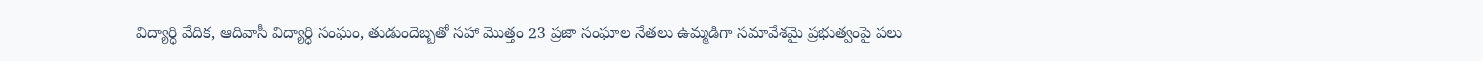విద్యార్ధి వేదిక, ఆదివాసీ విద్యార్ధి సంఘం, తుడుందెబ్బతో సహా మొత్తం 23 ప్రజా సంఘాల నేతలు ఉమ్మడిగా సమావేశమై ప్రభుత్వంపై పలు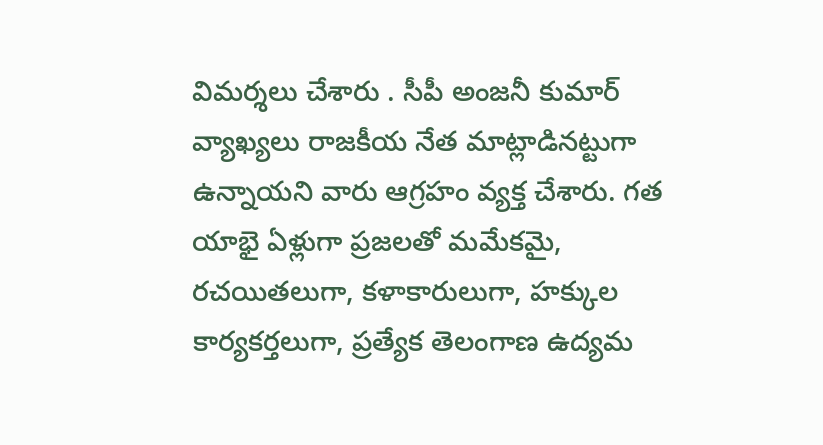విమర్శలు చేశారు . సీపీ అంజనీ కుమార్ వ్యాఖ్యలు రాజకీయ నేత మాట్లాడినట్టుగా ఉన్నాయని వారు ఆగ్రహం వ్యక్త చేశారు. గత యాభై ఏళ్లుగా ప్రజలతో మమేకమై, రచయితలుగా, కళాకారులుగా, హక్కుల కార్యకర్తలుగా, ప్రత్యేక తెలంగాణ ఉద్యమ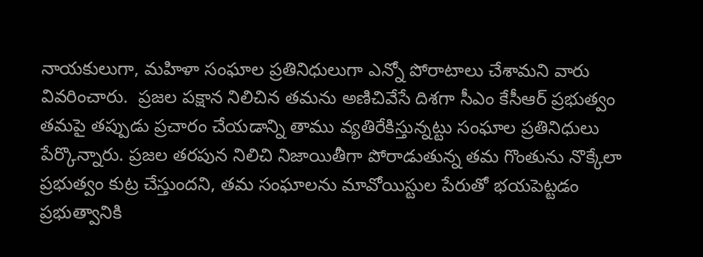నాయకులుగా, మహిళా సంఘాల ప్రతినిధులుగా ఎన్నో పోరాటాలు చేశామని వారు వివరించారు.  ప్రజల పక్షాన నిలిచిన తమను అణిచివేసే దిశగా సీఎం కేసీఆర్ ప్రభుత్వం తమపై తప్పుడు ప్రచారం చేయడాన్ని తాము వ్యతిరేకిస్తున్నట్టు సంఘాల ప్రతినిధులు పేర్కొన్నారు. ప్రజల తరపున నిలిచి నిజాయితీగా పోరాడుతున్న తమ గొంతును నొక్కేలా ప్రభుత్వం కుట్ర చేస్తుందని, తమ సంఘాలను మావోయిస్టుల పేరుతో భయపెట్టడం ప్రభుత్వానికి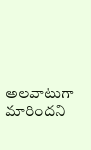అలవాటుగా మారిందని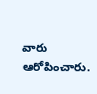వారు ఆరోపించారు.